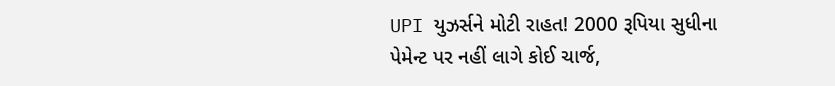UPI યુઝર્સને મોટી રાહત! 2000 રૂપિયા સુધીના પેમેન્ટ પર નહીં લાગે કોઈ ચાર્જ,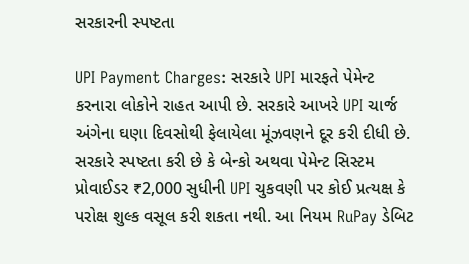સરકારની સ્પષ્ટતા

UPI Payment Charges: સરકારે UPI મારફતે પેમેન્ટ કરનારા લોકોને રાહત આપી છે. સરકારે આખરે UPI ચાર્જ અંગેના ઘણા દિવસોથી ફેલાયેલા મૂંઝવણને દૂર કરી દીધી છે. સરકારે સ્પષ્ટતા કરી છે કે બેન્કો અથવા પેમેન્ટ સિસ્ટમ પ્રોવાઈડર ₹2,000 સુધીની UPI ચુકવણી પર કોઈ પ્રત્યક્ષ કે પરોક્ષ શુલ્ક વસૂલ કરી શકતા નથી. આ નિયમ RuPay ડેબિટ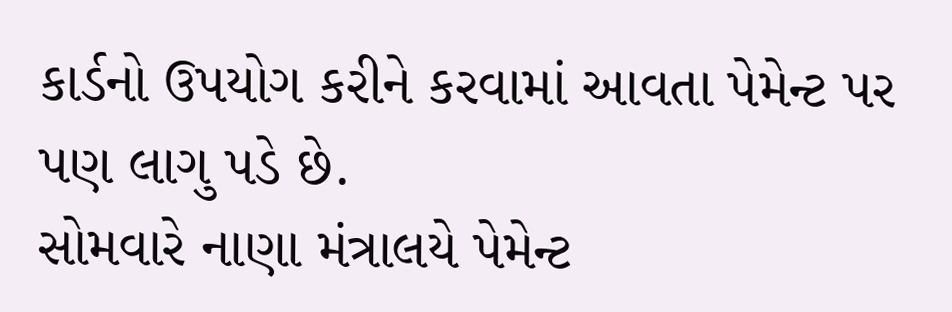કાર્ડનો ઉપયોગ કરીને કરવામાં આવતા પેમેન્ટ પર પણ લાગુ પડે છે.
સોમવારે નાણા મંત્રાલયે પેમેન્ટ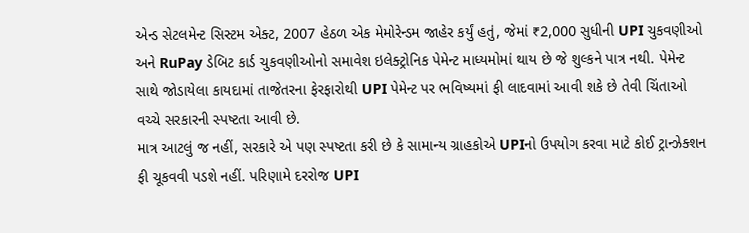એન્ડ સેટલમેન્ટ સિસ્ટમ એક્ટ, 2007 હેઠળ એક મેમોરેન્ડમ જાહેર કર્યું હતું, જેમાં ₹2,000 સુધીની UPI ચુકવણીઓ અને RuPay ડેબિટ કાર્ડ ચુકવણીઓનો સમાવેશ ઇલેક્ટ્રોનિક પેમેન્ટ માધ્યમોમાં થાય છે જે શુલ્કને પાત્ર નથી. પેમેન્ટ સાથે જોડાયેલા કાયદામાં તાજેતરના ફેરફારોથી UPI પેમેન્ટ પર ભવિષ્યમાં ફી લાદવામાં આવી શકે છે તેવી ચિંતાઓ વચ્ચે સરકારની સ્પષ્ટતા આવી છે.
માત્ર આટલું જ નહીં, સરકારે એ પણ સ્પષ્ટતા કરી છે કે સામાન્ય ગ્રાહકોએ UPIનો ઉપયોગ કરવા માટે કોઈ ટ્રાન્ઝેક્શન ફી ચૂકવવી પડશે નહીં. પરિણામે દરરોજ UPI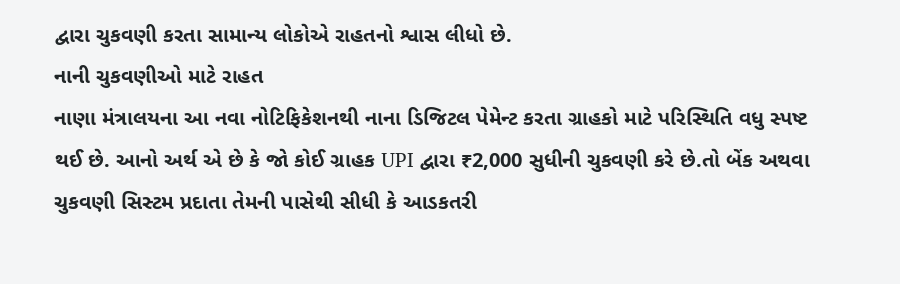દ્વારા ચુકવણી કરતા સામાન્ય લોકોએ રાહતનો શ્વાસ લીધો છે.
નાની ચુકવણીઓ માટે રાહત
નાણા મંત્રાલયના આ નવા નોટિફિકેશનથી નાના ડિજિટલ પેમેન્ટ કરતા ગ્રાહકો માટે પરિસ્થિતિ વધુ સ્પષ્ટ થઈ છે. આનો અર્થ એ છે કે જો કોઈ ગ્રાહક UPI દ્વારા ₹2,000 સુધીની ચુકવણી કરે છે.તો બેંક અથવા ચુકવણી સિસ્ટમ પ્રદાતા તેમની પાસેથી સીધી કે આડકતરી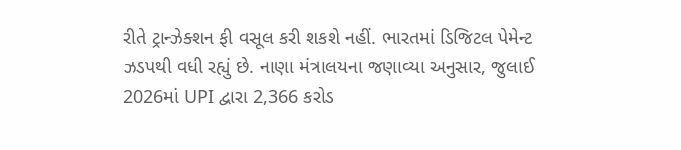રીતે ટ્રાન્ઝેક્શન ફી વસૂલ કરી શકશે નહીં. ભારતમાં ડિજિટલ પેમેન્ટ ઝડપથી વધી રહ્યું છે. નાણા મંત્રાલયના જણાવ્યા અનુસાર, જુલાઈ 2026માં UPI દ્વારા 2,366 કરોડ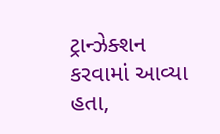ટ્રાન્ઝેક્શન કરવામાં આવ્યા હતા,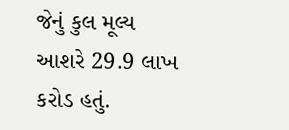જેનું કુલ મૂલ્ય આશરે 29.9 લાખ કરોડ હતું.